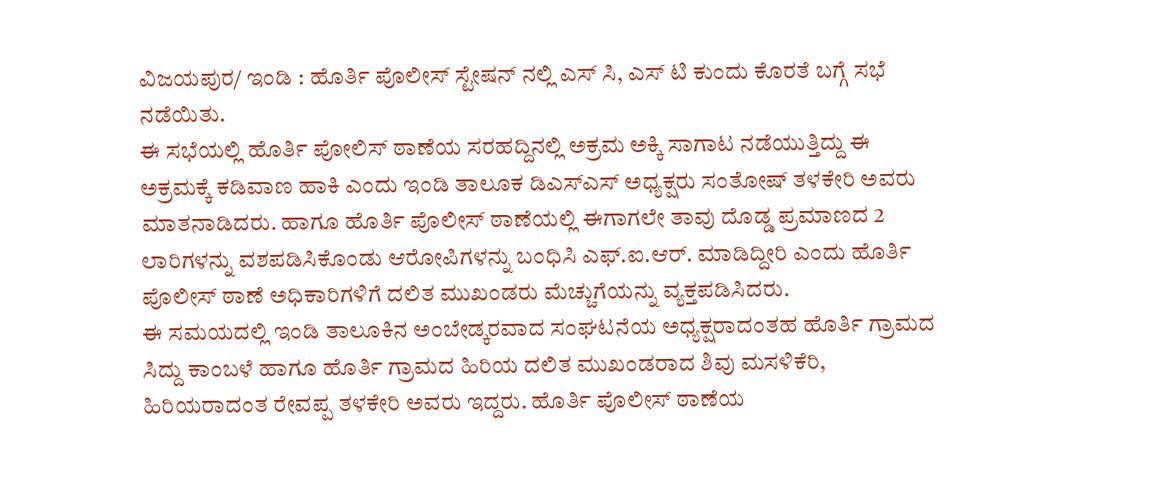ವಿಜಯಪುರ/ ಇಂಡಿ : ಹೊರ್ತಿ ಪೊಲೀಸ್ ಸ್ಟೇಷನ್ ನಲ್ಲಿ ಎಸ್ ಸಿ, ಎಸ್ ಟಿ ಕುಂದು ಕೊರತೆ ಬಗ್ಗೆ ಸಭೆ ನಡೆಯಿತು.
ಈ ಸಭೆಯಲ್ಲಿ ಹೊರ್ತಿ ಪೋಲಿಸ್ ಠಾಣೆಯ ಸರಹದ್ದಿನಲ್ಲಿ ಅಕ್ರಮ ಅಕ್ಕಿ ಸಾಗಾಟ ನಡೆಯುತ್ತಿದ್ದು ಈ ಅಕ್ರಮಕ್ಕೆ ಕಡಿವಾಣ ಹಾಕಿ ಎಂದು ಇಂಡಿ ತಾಲೂಕ ಡಿಎಸ್ಎಸ್ ಅಧ್ಯಕ್ಷರು ಸಂತೋಷ್ ತಳಕೇರಿ ಅವರು ಮಾತನಾಡಿದರು. ಹಾಗೂ ಹೊರ್ತಿ ಪೊಲೀಸ್ ಠಾಣೆಯಲ್ಲಿ ಈಗಾಗಲೇ ತಾವು ದೊಡ್ಡ ಪ್ರಮಾಣದ 2 ಲಾರಿಗಳನ್ನು ವಶಪಡಿಸಿಕೊಂಡು ಆರೋಪಿಗಳನ್ನು ಬಂಧಿಸಿ ಎಫ್.ಐ.ಆರ್. ಮಾಡಿದ್ದೀರಿ ಎಂದು ಹೊರ್ತಿ ಪೊಲೀಸ್ ಠಾಣೆ ಅಧಿಕಾರಿಗಳಿಗೆ ದಲಿತ ಮುಖಂಡರು ಮೆಚ್ಚುಗೆಯನ್ನು ವ್ಯಕ್ತಪಡಿಸಿದರು.
ಈ ಸಮಯದಲ್ಲಿ ಇಂಡಿ ತಾಲೂಕಿನ ಅಂಬೇಡ್ಕರವಾದ ಸಂಘಟನೆಯ ಅಧ್ಯಕ್ಷರಾದಂತಹ ಹೊರ್ತಿ ಗ್ರಾಮದ ಸಿದ್ದು ಕಾಂಬಳೆ ಹಾಗೂ ಹೊರ್ತಿ ಗ್ರಾಮದ ಹಿರಿಯ ದಲಿತ ಮುಖಂಡರಾದ ಶಿವು ಮಸಳಿಕೆರಿ, ಹಿರಿಯರಾದಂತ ರೇವಪ್ಪ ತಳಕೇರಿ ಅವರು ಇದ್ದರು. ಹೊರ್ತಿ ಪೊಲೀಸ್ ಠಾಣೆಯ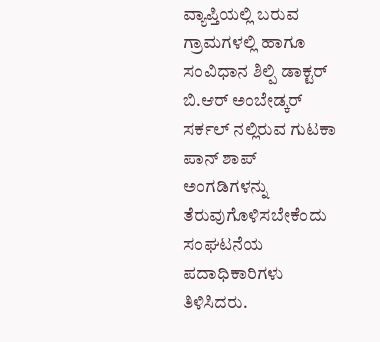ವ್ಯಾಪ್ತಿಯಲ್ಲಿ ಬರುವ ಗ್ರಾಮಗಳಲ್ಲಿ ಹಾಗೂ ಸಂವಿಧಾನ ಶಿಲ್ಪಿ ಡಾಕ್ಟರ್ ಬಿ.ಆರ್ ಅಂಬೇಡ್ಕರ್ ಸರ್ಕಲ್ ನಲ್ಲಿರುವ ಗುಟಕಾ ಪಾನ್ ಶಾಪ್ ಅಂಗಡಿಗಳನ್ನು ತೆರುವುಗೊಳಿಸಬೇಕೆಂದು ಸಂಘಟನೆಯ ಪದಾಧಿಕಾರಿಗಳು ತಿಳಿಸಿದರು.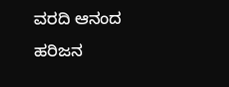ವರದಿ ಆನಂದ ಹರಿಜನ